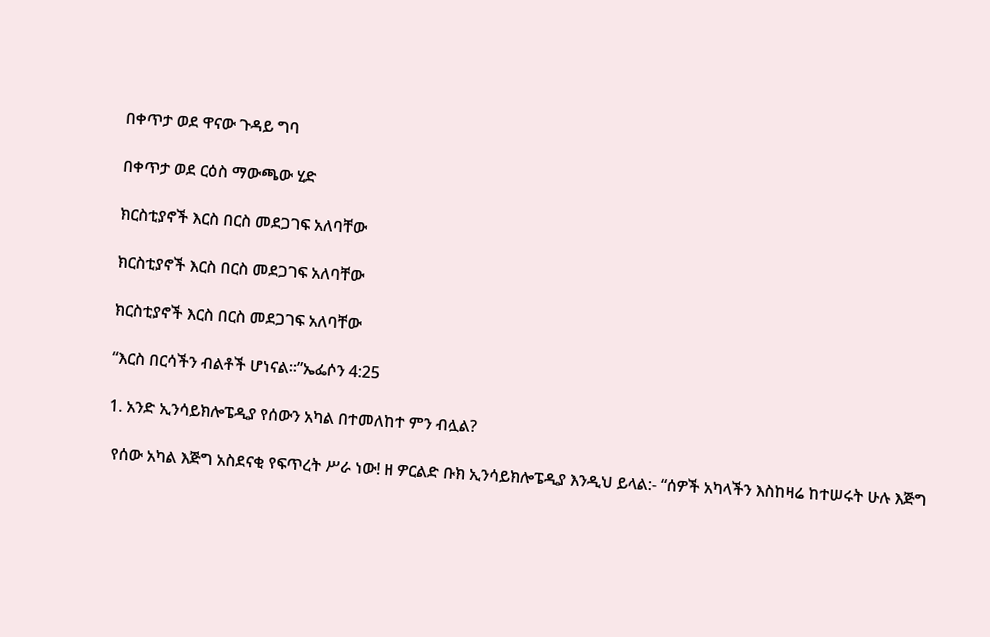በቀጥታ ወደ ዋናው ጉዳይ ግባ

በቀጥታ ወደ ርዕስ ማውጫው ሂድ

ክርስቲያኖች እርስ በርስ መደጋገፍ አለባቸው

ክርስቲያኖች እርስ በርስ መደጋገፍ አለባቸው

ክርስቲያኖች እርስ በርስ መደጋገፍ አለባቸው

“እርስ በርሳችን ብልቶች ሆነናል።”ኤፌሶን 4:25

1. አንድ ኢንሳይክሎፔዲያ የሰውን አካል በተመለከተ ምን ብሏል?

 የሰው አካል እጅግ አስደናቂ የፍጥረት ሥራ ነው! ዘ ዎርልድ ቡክ ኢንሳይክሎፔዲያ እንዲህ ይላል:- “ሰዎች አካላችን እስከዛሬ ከተሠሩት ሁሉ እጅግ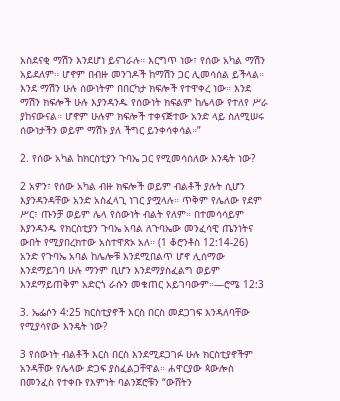አስደናቂ ማሽን እንደሆነ ይናገራሉ። እርግጥ ነው፣ የሰው አካል ማሽን አይደለም። ሆኖም በብዙ መንገዶች ከማሽን ጋር ሊመሳሰል ይችላል። እንደ ማሽን ሁሉ ሰውነትም በበርካታ ክፍሎች የተዋቀረ ነው። እንደ ማሽን ክፍሎች ሁሉ እያንዳንዱ የሰውነት ክፍልም ከሌላው የተለየ ሥራ ያከናውናል። ሆኖም ሁሉም ክፍሎች ተቀናጅተው አንድ ላይ ስለሚሠሩ ሰውነታችን ወይም ማሽኑ ያለ ችግር ይንቀሳቀሳል።”

2. የሰው አካል ከክርስቲያን ጉባኤ ጋር የሚመሳሰለው እንዴት ነው?

2 አዎን፣ የሰው አካል ብዙ ክፍሎች ወይም ብልቶች ያሉት ሲሆን እያንዳንዳቸው አንድ አስፈላጊ ነገር ያሟላሉ። ጥቅም የሌለው የደም ሥር፣ ጡንቻ ወይም ሌላ የሰውነት ብልት የለም። በተመሳሳይም እያንዳንዱ የክርስቲያን ጉባኤ አባል ለጉባኤው መንፈሳዊ ጤንነትና ውበት የሚያበረክተው አስተዋጽኦ አለ። (1 ቆሮንቶስ 12:14-26) አንድ የጉባኤ አባል ከሌሎቹ እንደሚበልጥ ሆኖ ሊሰማው እንደማይገባ ሁሉ ማንም ቢሆን እንደማያስፈልግ ወይም እንደማይጠቅም አድርጎ ራሱን መቁጠር አይገባውም።—ሮሜ 12:3

3. ኤፌሶን 4:25 ክርስቲያኖች እርስ በርስ መደጋገፍ እንዳለባቸው የሚያሳየው እንዴት ነው?

3 የሰውነት ብልቶች እርስ በርስ እንደሚደጋገፉ ሁሉ ክርስቲያኖችም አንዳቸው የሌላው ድጋፍ ያስፈልጋቸዋል። ሐዋርያው ጳውሎስ በመንፈስ የተቀቡ የእምነት ባልንጀሮቹን “ውሸትን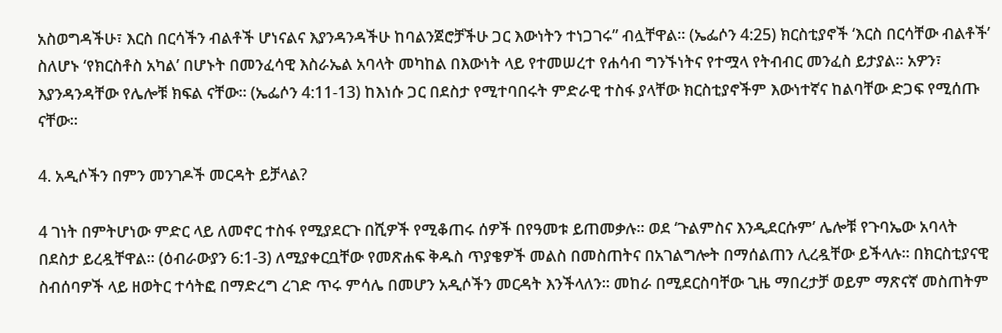አስወግዳችሁ፣ እርስ በርሳችን ብልቶች ሆነናልና እያንዳንዳችሁ ከባልንጀሮቻችሁ ጋር እውነትን ተነጋገሩ” ብሏቸዋል። (ኤፌሶን 4:25) ክርስቲያኖች ‘እርስ በርሳቸው ብልቶች’ ስለሆኑ ‘የክርስቶስ አካል’ በሆኑት በመንፈሳዊ እስራኤል አባላት መካከል በእውነት ላይ የተመሠረተ የሐሳብ ግንኙነትና የተሟላ የትብብር መንፈስ ይታያል። አዎን፣ እያንዳንዳቸው የሌሎቹ ክፍል ናቸው። (ኤፌሶን 4:11-13) ከእነሱ ጋር በደስታ የሚተባበሩት ምድራዊ ተስፋ ያላቸው ክርስቲያኖችም እውነተኛና ከልባቸው ድጋፍ የሚሰጡ ናቸው።

4. አዲሶችን በምን መንገዶች መርዳት ይቻላል?

4 ገነት በምትሆነው ምድር ላይ ለመኖር ተስፋ የሚያደርጉ በሺዎች የሚቆጠሩ ሰዎች በየዓመቱ ይጠመቃሉ። ወደ ‘ጉልምስና እንዲደርሱም’ ሌሎቹ የጉባኤው አባላት በደስታ ይረዷቸዋል። (ዕብራውያን 6:1-3) ለሚያቀርቧቸው የመጽሐፍ ቅዱስ ጥያቄዎች መልስ በመስጠትና በአገልግሎት በማሰልጠን ሊረዷቸው ይችላሉ። በክርስቲያናዊ ስብሰባዎች ላይ ዘወትር ተሳትፎ በማድረግ ረገድ ጥሩ ምሳሌ በመሆን አዲሶችን መርዳት እንችላለን። መከራ በሚደርስባቸው ጊዜ ማበረታቻ ወይም ማጽናኛ መስጠትም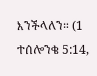እንችላለን። (1 ተሰሎንቄ 5:14,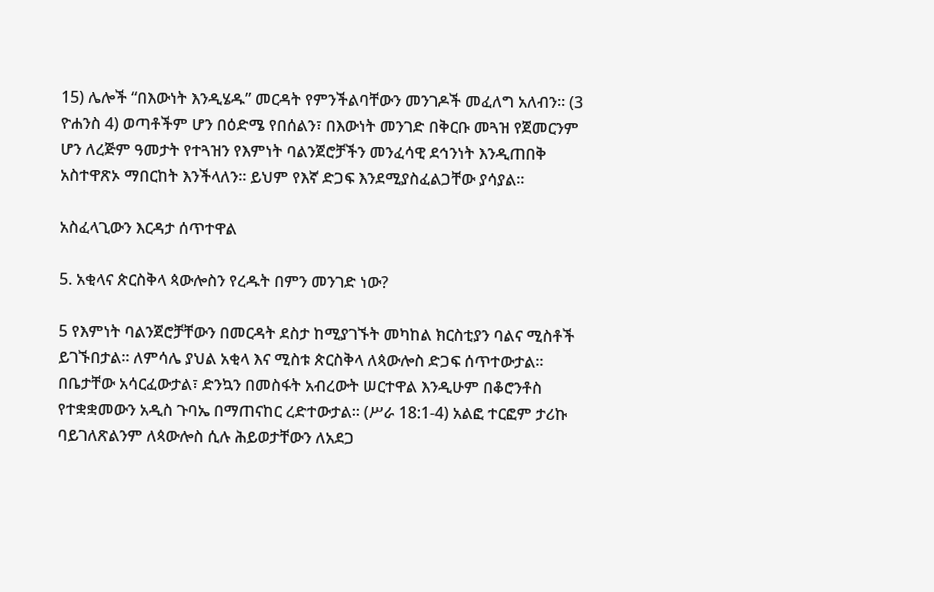15) ሌሎች “በእውነት እንዲሄዱ” መርዳት የምንችልባቸውን መንገዶች መፈለግ አለብን። (3 ዮሐንስ 4) ወጣቶችም ሆን በዕድሜ የበሰልን፣ በእውነት መንገድ በቅርቡ መጓዝ የጀመርንም ሆን ለረጅም ዓመታት የተጓዝን የእምነት ባልንጀሮቻችን መንፈሳዊ ደኅንነት እንዲጠበቅ አስተዋጽኦ ማበርከት እንችላለን። ይህም የእኛ ድጋፍ እንደሚያስፈልጋቸው ያሳያል።

አስፈላጊውን እርዳታ ሰጥተዋል

5. አቂላና ጵርስቅላ ጳውሎስን የረዱት በምን መንገድ ነው?

5 የእምነት ባልንጀሮቻቸውን በመርዳት ደስታ ከሚያገኙት መካከል ክርስቲያን ባልና ሚስቶች ይገኙበታል። ለምሳሌ ያህል አቂላ እና ሚስቱ ጵርስቅላ ለጳውሎስ ድጋፍ ሰጥተውታል። በቤታቸው አሳርፈውታል፣ ድንኳን በመስፋት አብረውት ሠርተዋል እንዲሁም በቆሮንቶስ የተቋቋመውን አዲስ ጉባኤ በማጠናከር ረድተውታል። (ሥራ 18:1-4) አልፎ ተርፎም ታሪኩ ባይገለጽልንም ለጳውሎስ ሲሉ ሕይወታቸውን ለአደጋ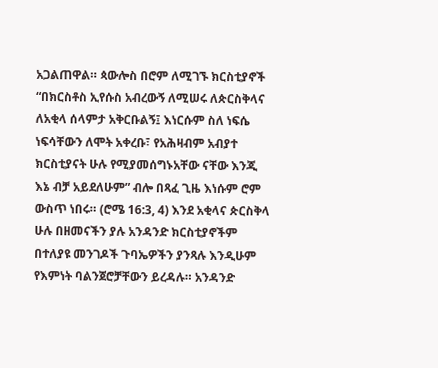አጋልጠዋል። ጳውሎስ በሮም ለሚገኙ ክርስቲያኖች “በክርስቶስ ኢየሱስ አብረውኝ ለሚሠሩ ለጵርስቅላና ለአቂላ ሰላምታ አቅርቡልኝ፤ እነርሱም ስለ ነፍሴ ነፍሳቸውን ለሞት አቀረቡ፣ የአሕዛብም አብያተ ክርስቲያናት ሁሉ የሚያመሰግኑአቸው ናቸው እንጂ እኔ ብቻ አይደለሁም” ብሎ በጻፈ ጊዜ እነሱም ሮም ውስጥ ነበሩ። (ሮሜ 16:3, 4) እንደ አቂላና ጵርስቅላ ሁሉ በዘመናችን ያሉ አንዳንድ ክርስቲያኖችም በተለያዩ መንገዶች ጉባኤዎችን ያንጻሉ እንዲሁም የእምነት ባልንጀሮቻቸውን ይረዳሉ። አንዳንድ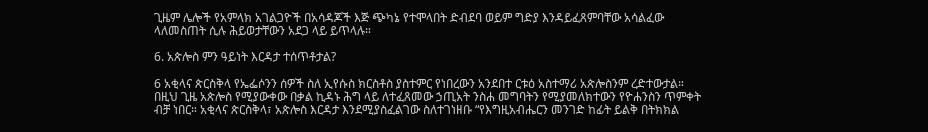ጊዜም ሌሎች የአምላክ አገልጋዮች በአሳዳጆች እጅ ጭካኔ የተሞላበት ድብደባ ወይም ግድያ እንዳይፈጸምባቸው አሳልፈው ላለመስጠት ሲሉ ሕይወታቸውን አደጋ ላይ ይጥላሉ።

6. አጵሎስ ምን ዓይነት እርዳታ ተሰጥቶታል?

6 አቂላና ጵርስቅላ የኤፌሶንን ሰዎች ስለ ኢየሱስ ክርስቶስ ያስተምር የነበረውን አንደበተ ርቱዕ አስተማሪ አጵሎስንም ረድተውታል። በዚህ ጊዜ አጵሎስ የሚያውቀው በቃል ኪዳኑ ሕግ ላይ ለተፈጸመው ኃጢአት ንስሐ መግባትን የሚያመለክተውን የዮሐንስን ጥምቀት ብቻ ነበር። አቂላና ጵርስቅላ፣ አጵሎስ እርዳታ እንደሚያስፈልገው ስለተገነዘቡ “የእግዚአብሔርን መንገድ ከፊት ይልቅ በትክክል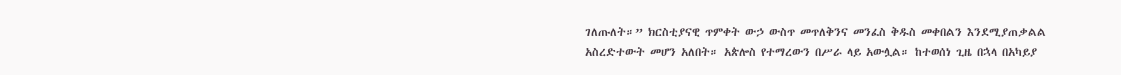ገለጡለት።” ክርስቲያናዊ ጥምቀት ውኃ ውስጥ መጥለቅንና መንፈስ ቅዱስ መቀበልን እንደሚያጠቃልል አስረድተውት መሆን አለበት። አጵሎስ የተማረውን በሥራ ላይ አውሏል። ከተወሰነ ጊዜ በኋላ በአካይያ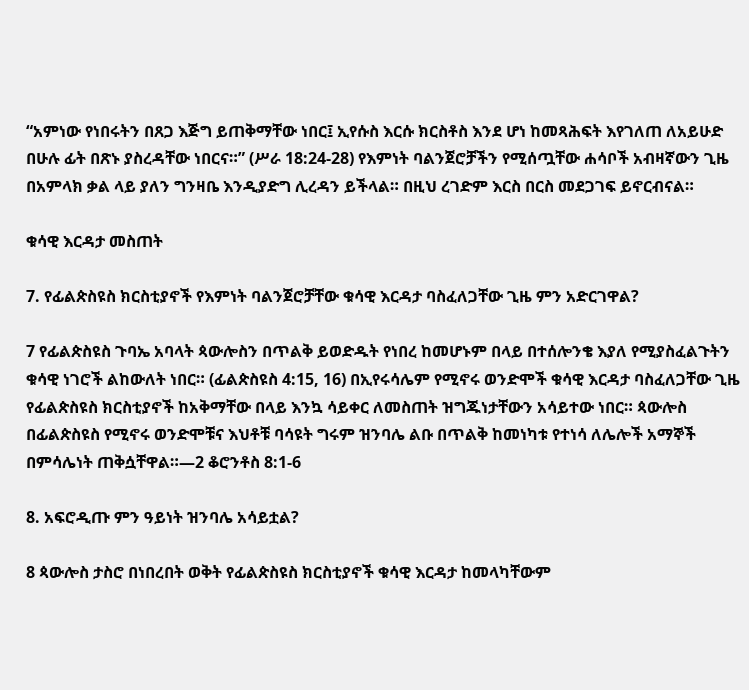“አምነው የነበሩትን በጸጋ እጅግ ይጠቅማቸው ነበር፤ ኢየሱስ እርሱ ክርስቶስ እንደ ሆነ ከመጻሕፍት እየገለጠ ለአይሁድ በሁሉ ፊት በጽኑ ያስረዳቸው ነበርና።” (ሥራ 18:24-28) የእምነት ባልንጀሮቻችን የሚሰጧቸው ሐሳቦች አብዛኛውን ጊዜ በአምላክ ቃል ላይ ያለን ግንዛቤ እንዲያድግ ሊረዳን ይችላል። በዚህ ረገድም እርስ በርስ መደጋገፍ ይኖርብናል።

ቁሳዊ እርዳታ መስጠት

7. የፊልጵስዩስ ክርስቲያኖች የእምነት ባልንጀሮቻቸው ቁሳዊ እርዳታ ባስፈለጋቸው ጊዜ ምን አድርገዋል?

7 የፊልጵስዩስ ጉባኤ አባላት ጳውሎስን በጥልቅ ይወድዱት የነበረ ከመሆኑም በላይ በተሰሎንቄ እያለ የሚያስፈልጉትን ቁሳዊ ነገሮች ልከውለት ነበር። (ፊልጵስዩስ 4:15, 16) በኢየሩሳሌም የሚኖሩ ወንድሞች ቁሳዊ እርዳታ ባስፈለጋቸው ጊዜ የፊልጵስዩስ ክርስቲያኖች ከአቅማቸው በላይ እንኳ ሳይቀር ለመስጠት ዝግጁነታቸውን አሳይተው ነበር። ጳውሎስ በፊልጵስዩስ የሚኖሩ ወንድሞቹና እህቶቹ ባሳዩት ግሩም ዝንባሌ ልቡ በጥልቅ ከመነካቱ የተነሳ ለሌሎች አማኞች በምሳሌነት ጠቅሷቸዋል።—2 ቆሮንቶስ 8:1-6

8. አፍሮዲጡ ምን ዓይነት ዝንባሌ አሳይቷል?

8 ጳውሎስ ታስሮ በነበረበት ወቅት የፊልጵስዩስ ክርስቲያኖች ቁሳዊ እርዳታ ከመላካቸውም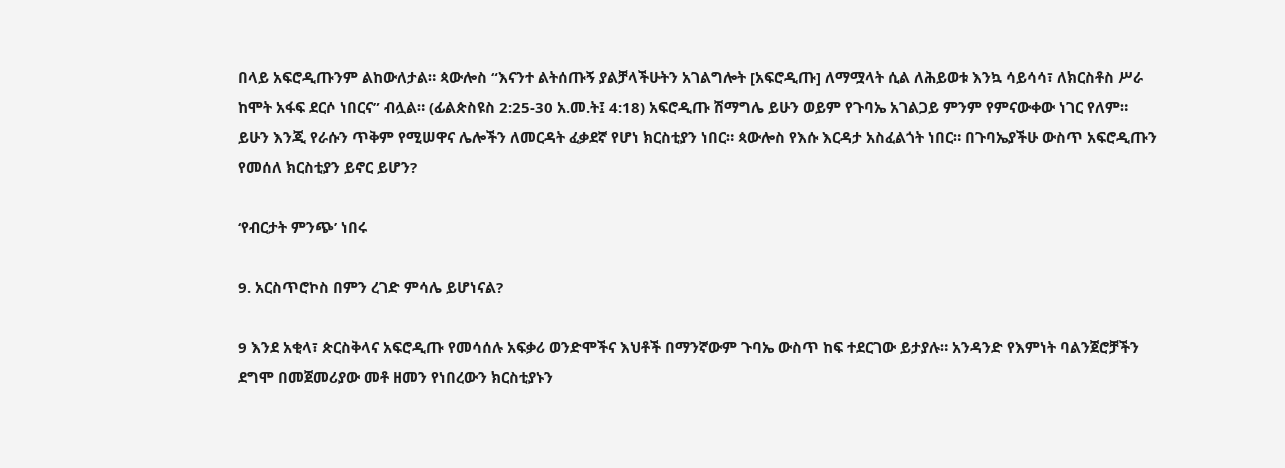በላይ አፍሮዲጡንም ልከውለታል። ጳውሎስ “እናንተ ልትሰጡኝ ያልቻላችሁትን አገልግሎት [አፍሮዲጡ] ለማሟላት ሲል ለሕይወቱ እንኳ ሳይሳሳ፣ ለክርስቶስ ሥራ ከሞት አፋፍ ደርሶ ነበርና” ብሏል። (ፊልጵስዩስ 2:25-30 አ.መ.ት፤ 4:18) አፍሮዲጡ ሽማግሌ ይሁን ወይም የጉባኤ አገልጋይ ምንም የምናውቀው ነገር የለም። ይሁን እንጂ የራሱን ጥቅም የሚሠዋና ሌሎችን ለመርዳት ፈቃደኛ የሆነ ክርስቲያን ነበር። ጳውሎስ የእሱ እርዳታ አስፈልጎት ነበር። በጉባኤያችሁ ውስጥ አፍሮዲጡን የመሰለ ክርስቲያን ይኖር ይሆን?

‘የብርታት ምንጭ’ ነበሩ

9. አርስጥሮኮስ በምን ረገድ ምሳሌ ይሆነናል?

9 እንደ አቂላ፣ ጵርስቅላና አፍሮዲጡ የመሳሰሉ አፍቃሪ ወንድሞችና እህቶች በማንኛውም ጉባኤ ውስጥ ከፍ ተደርገው ይታያሉ። አንዳንድ የእምነት ባልንጀሮቻችን ደግሞ በመጀመሪያው መቶ ዘመን የነበረውን ክርስቲያኑን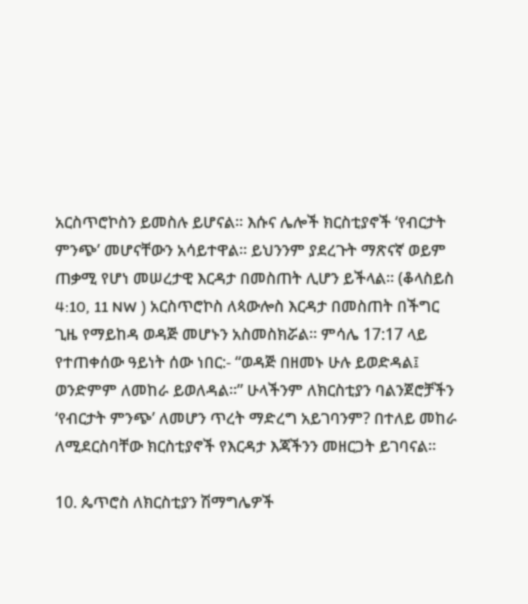አርስጥሮኮስን ይመስሉ ይሆናል። እሱና ሌሎች ክርስቲያኖች ‘የብርታት ምንጭ’ መሆናቸውን አሳይተዋል። ይህንንም ያደረጉት ማጽናኛ ወይም ጠቃሚ የሆነ መሠረታዊ እርዳታ በመስጠት ሊሆን ይችላል። (ቆላስይስ 4:10, 11 NW ) አርስጥሮኮስ ለጳውሎስ እርዳታ በመስጠት በችግር ጊዜ የማይከዳ ወዳጅ መሆኑን አስመስክሯል። ምሳሌ 17:17 ላይ የተጠቀሰው ዓይነት ሰው ነበር:- “ወዳጅ በዘመኑ ሁሉ ይወድዳል፤ ወንድምም ለመከራ ይወለዳል።” ሁላችንም ለክርስቲያን ባልንጀሮቻችን ‘የብርታት ምንጭ’ ለመሆን ጥረት ማድረግ አይገባንም? በተለይ መከራ ለሚደርስባቸው ክርስቲያኖች የእርዳታ እጃችንን መዘርጋት ይገባናል።

10. ጴጥሮስ ለክርስቲያን ሽማግሌዎች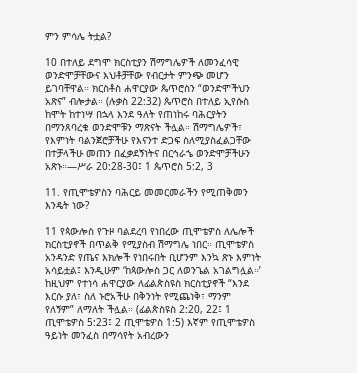ምን ምሳሌ ትቷል?

10 በተለይ ደግሞ ክርስቲያን ሽማግሌዎች ለመንፈሳዊ ወንድሞቻቸውና እህቶቻቸው የብርታት ምንጭ መሆን ይገባቸዋል። ክርስቶስ ሐዋርያው ጴጥሮስን “ወንድሞችህን አጽና” ብሎታል። (ሉቃስ 22:32) ጴጥሮስ በተለይ ኢየሱስ ከሞት ከተነሣ በኋላ እንደ ዓለት የጠነከሩ ባሕርያትን በማንጸባረቁ ወንድሞቹን ማጽናት ችሏል። ሽማግሌዎች፣ የእምነት ባልንጀሮቻችሁ የእናንተ ድጋፍ ስለሚያስፈልጋቸው በተቻላችሁ መጠን በፈቃደኝነትና በርኅራኄ ወንድሞቻችሁን አጽኑ።—ሥራ 20:28-30፤ 1 ጴጥሮስ 5:2, 3

11. የጢሞቴዎስን ባሕርይ መመርመራችን የሚጠቅመን እንዴት ነው?

11 የጳውሎስ የጉዞ ባልደረባ የነበረው ጢሞቴዎስ ለሌሎች ክርስቲያኖች በጥልቅ የሚያስብ ሽማግሌ ነበር። ጢሞቴዎስ አንዳንድ የጤና እክሎች የነበሩበት ቢሆንም እንኳ ጽኑ እምነት አሳይቷል፤ እንዲሁም ‘ከጳውሎስ ጋር ለወንጌል አገልግሏል።’ ከዚህም የተነሳ ሐዋርያው ለፊልጵስዩስ ክርስቲያኖች “እንደ እርሱ ያለ፣ ስለ ኑሮአችሁ በቅንነት የሚጨነቅ፣ ማንም የለኝም” ለማለት ችሏል። (ፊልጵስዩስ 2:20, 22፤ 1 ጢሞቴዎስ 5:23፤ 2 ጢሞቴዎስ 1:5) እኛም የጢሞቴዎስ ዓይነት መንፈስ በማሳየት አብረውን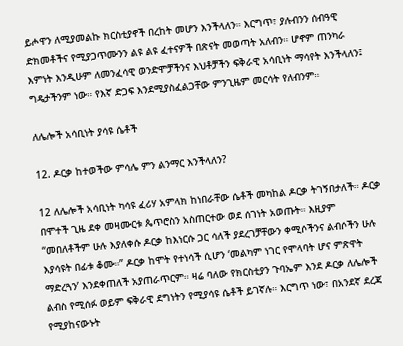ይሖዋን ለሚያመልኩ ክርስቲያኖች በረከት መሆን እንችላለን። እርግጥ፣ ያሉብንን ሰብዓዊ ድክመቶችና የሚያጋጥሙንን ልዩ ልዩ ፈተናዎች በጽናት መወጣት አለብን። ሆኖም ጠንካራ እምነት እንዲሁም ለመንፈሳዊ ወንድሞቻችንና እህቶቻችን ፍቅራዊ አሳቢነት ማሳየት እንችላለን፤ ግዴታችንም ነው። የእኛ ድጋፍ እንደሚያስፈልጋቸው ምንጊዜም መርሳት የለብንም።

ለሌሎች አሳቢነት ያሳዩ ሴቶች

12. ዶርቃ ከተወችው ምሳሌ ምን ልንማር እንችላለን?

12 ለሌሎች አሳቢነት ካሳዩ ፈሪሃ አምላክ ከነበራቸው ሴቶች መካከል ዶርቃ ትገኝበታለች። ዶርቃ በሞተች ጊዜ ደቀ መዛሙርቱ ጴጥሮስን አስጠርተው ወደ ሰገነት አወጡት። እዚያም “መበለቶችም ሁሉ እያለቀሱ ዶርቃ ከእነርሱ ጋር ሳለች ያደረገቻቸውን ቀሚሶችንና ልብሶችን ሁሉ እያሳዩት በፊቱ ቆሙ።” ዶርቃ ከሞት የተነሳች ሲሆን ‘መልካም ነገር የሞላባት ሆና ምጽዋት ማድረጓን’ እንደቀጠለች አያጠራጥርም። ዛሬ ባለው የክርስቲያን ጉባኤም እንደ ዶርቃ ለሌሎች ልብስ የሚሰፉ ወይም ፍቅራዊ ደግነትን የሚያሳዩ ሴቶች ይገኛሉ። እርግጥ ነው፣ በአንደኛ ደረጃ የሚያከናውኑት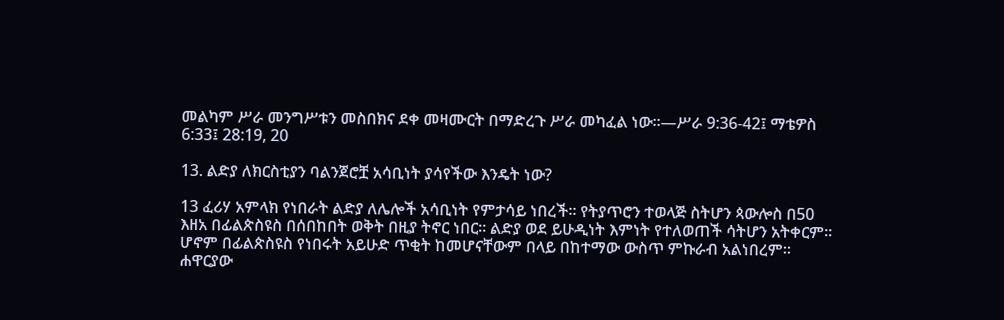መልካም ሥራ መንግሥቱን መስበክና ደቀ መዛሙርት በማድረጉ ሥራ መካፈል ነው።—ሥራ 9:36-42፤ ማቴዎስ 6:33፤ 28:19, 20

13. ልድያ ለክርስቲያን ባልንጀሮቿ አሳቢነት ያሳየችው እንዴት ነው?

13 ፈሪሃ አምላክ የነበራት ልድያ ለሌሎች አሳቢነት የምታሳይ ነበረች። የትያጥሮን ተወላጅ ስትሆን ጳውሎስ በ50 እዘአ በፊልጵስዩስ በሰበከበት ወቅት በዚያ ትኖር ነበር። ልድያ ወደ ይሁዲነት እምነት የተለወጠች ሳትሆን አትቀርም። ሆኖም በፊልጵስዩስ የነበሩት አይሁድ ጥቂት ከመሆናቸውም በላይ በከተማው ውስጥ ምኩራብ አልነበረም። ሐዋርያው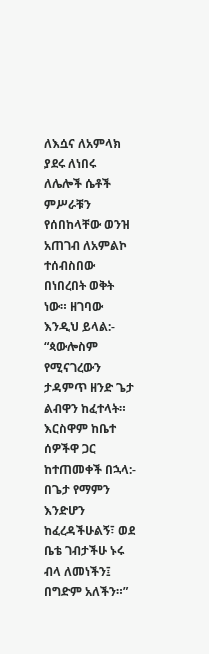ለእሷና ለአምላክ ያደሩ ለነበሩ ለሌሎች ሴቶች ምሥራቹን የሰበከላቸው ወንዝ አጠገብ ለአምልኮ ተሰብስበው በነበረበት ወቅት ነው። ዘገባው እንዲህ ይላል:- “ጳውሎስም የሚናገረውን ታዳምጥ ዘንድ ጌታ ልብዋን ከፈተላት። እርስዋም ከቤተ ሰዎችዋ ጋር ከተጠመቀች በኋላ:- በጌታ የማምን እንድሆን ከፈረዳችሁልኝ፣ ወደ ቤቴ ገብታችሁ ኑሩ ብላ ለመነችን፤ በግድም አለችን።”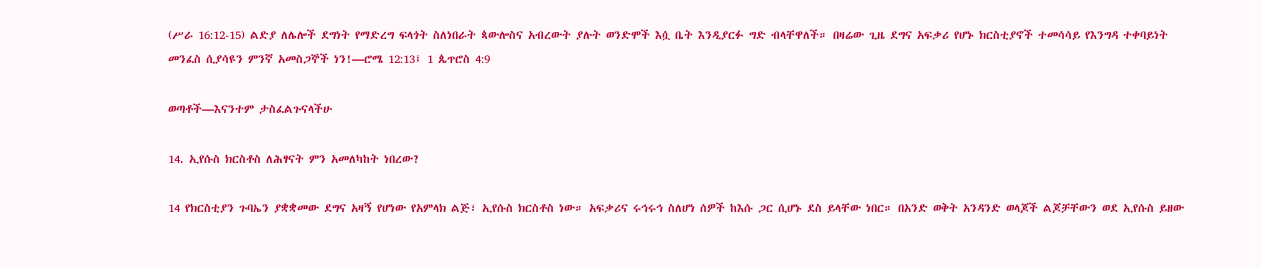(ሥራ 16:12-15) ልድያ ለሌሎች ደግነት የማድረግ ፍላጎት ስለነበራት ጳውሎስና አብረውት ያሉት ወንድሞች እሷ ቤት እንዲያርፉ ግድ ብላቸዋለች። በዛሬው ጊዜ ደግና አፍቃሪ የሆኑ ክርስቲያኖች ተመሳሳይ የእንግዳ ተቀባይነት መንፈስ ሲያሳዩን ምንኛ አመስጋኞች ነን!—ሮሜ 12:13፤ 1 ጴጥሮስ 4:9

ወጣቶች—እናንተም ታስፈልጉናላችሁ

14. ኢየሱስ ክርስቶስ ለሕፃናት ምን አመለካከት ነበረው?

14 የክርስቲያን ጉባኤን ያቋቋመው ደግና አዛኝ የሆነው የአምላክ ልጅ፣ ኢየሱስ ክርስቶስ ነው። አፍቃሪና ሩኅሩኅ ስለሆነ ሰዎች ከእሱ ጋር ሲሆኑ ደስ ይላቸው ነበር። በአንድ ወቅት አንዳንድ ወላጆች ልጆቻቸውን ወደ ኢየሱስ ይዘው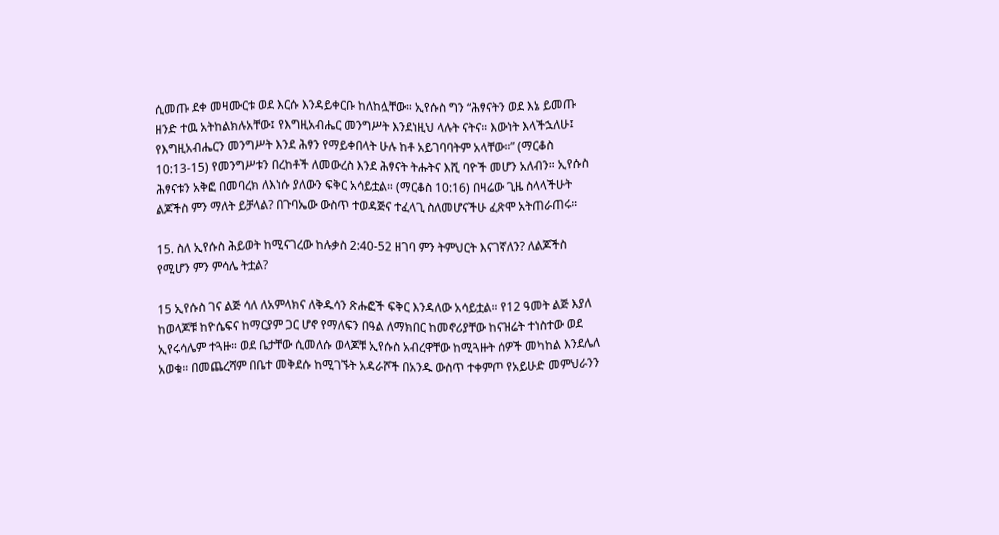ሲመጡ ደቀ መዛሙርቱ ወደ እርሱ እንዳይቀርቡ ከለከሏቸው። ኢየሱስ ግን “ሕፃናትን ወደ እኔ ይመጡ ዘንድ ተዉ አትከልክሉአቸው፤ የእግዚአብሔር መንግሥት እንደነዚህ ላሉት ናትና። እውነት እላችኋለሁ፤ የእግዚአብሔርን መንግሥት እንደ ሕፃን የማይቀበላት ሁሉ ከቶ አይገባባትም አላቸው።” (ማርቆስ 10:13-15) የመንግሥቱን በረከቶች ለመውረስ እንደ ሕፃናት ትሑትና እሺ ባዮች መሆን አለብን። ኢየሱስ ሕፃናቱን አቅፎ በመባረክ ለእነሱ ያለውን ፍቅር አሳይቷል። (ማርቆስ 10:16) በዛሬው ጊዜ ስላላችሁት ልጆችስ ምን ማለት ይቻላል? በጉባኤው ውስጥ ተወዳጅና ተፈላጊ ስለመሆናችሁ ፈጽሞ አትጠራጠሩ።

15. ስለ ኢየሱስ ሕይወት ከሚናገረው ከሉቃስ 2:40-52 ዘገባ ምን ትምህርት እናገኛለን? ለልጆችስ የሚሆን ምን ምሳሌ ትቷል?

15 ኢየሱስ ገና ልጅ ሳለ ለአምላክና ለቅዱሳን ጽሑፎች ፍቅር እንዳለው አሳይቷል። የ12 ዓመት ልጅ እያለ ከወላጆቹ ከዮሴፍና ከማርያም ጋር ሆኖ የማለፍን በዓል ለማክበር ከመኖሪያቸው ከናዝሬት ተነስተው ወደ ኢየሩሳሌም ተጓዙ። ወደ ቤታቸው ሲመለሱ ወላጆቹ ኢየሱስ አብረዋቸው ከሚጓዙት ሰዎች መካከል እንደሌለ አወቁ። በመጨረሻም በቤተ መቅደሱ ከሚገኙት አዳራሾች በአንዱ ውስጥ ተቀምጦ የአይሁድ መምህራንን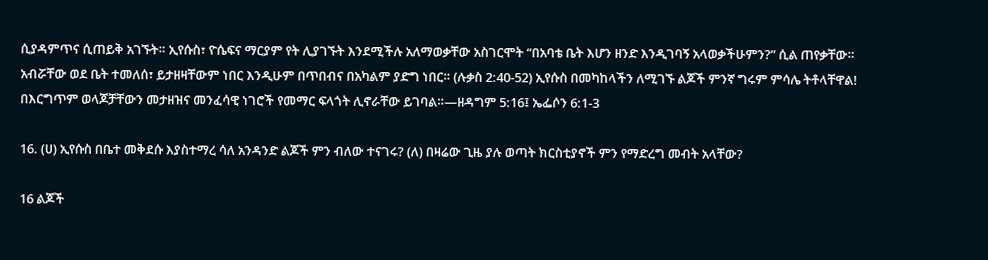ሲያዳምጥና ሲጠይቅ አገኙት። ኢየሱስ፣ ዮሴፍና ማርያም የት ሊያገኙት እንደሚችሉ አለማወቃቸው አስገርሞት “በአባቴ ቤት እሆን ዘንድ እንዲገባኝ አላወቃችሁምን?” ሲል ጠየቃቸው። አብሯቸው ወደ ቤት ተመለሰ፣ ይታዘዛቸውም ነበር እንዲሁም በጥበብና በአካልም ያድግ ነበር። (ሉቃስ 2:40-52) ኢየሱስ በመካከላችን ለሚገኙ ልጆች ምንኛ ግሩም ምሳሌ ትቶላቸዋል! በእርግጥም ወላጆቻቸውን መታዘዝና መንፈሳዊ ነገሮች የመማር ፍላጎት ሊኖራቸው ይገባል።—ዘዳግም 5:16፤ ኤፌሶን 6:1-3

16. (ሀ) ኢየሱስ በቤተ መቅደሱ እያስተማረ ሳለ አንዳንድ ልጆች ምን ብለው ተናገሩ? (ለ) በዛሬው ጊዜ ያሉ ወጣት ክርስቲያኖች ምን የማድረግ መብት አላቸው?

16 ልጆች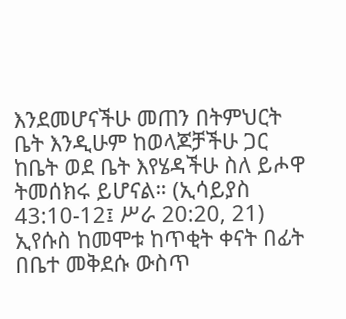እንደመሆናችሁ መጠን በትምህርት ቤት እንዲሁም ከወላጆቻችሁ ጋር ከቤት ወደ ቤት እየሄዳችሁ ስለ ይሖዋ ትመሰክሩ ይሆናል። (ኢሳይያስ 43:10-12፤ ሥራ 20:20, 21) ኢየሱስ ከመሞቱ ከጥቂት ቀናት በፊት በቤተ መቅደሱ ውስጥ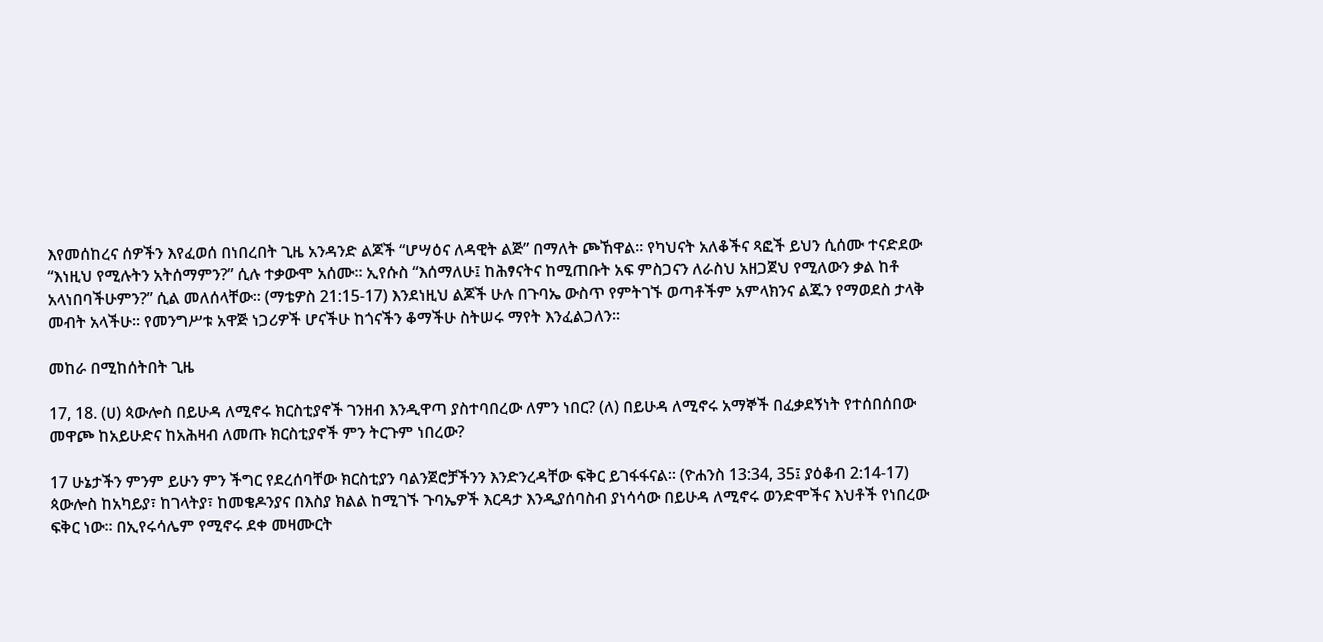እየመሰከረና ሰዎችን እየፈወሰ በነበረበት ጊዜ አንዳንድ ልጆች “ሆሣዕና ለዳዊት ልጅ” በማለት ጮኸዋል። የካህናት አለቆችና ጻፎች ይህን ሲሰሙ ተናድደው “እነዚህ የሚሉትን አትሰማምን?” ሲሉ ተቃውሞ አሰሙ። ኢየሱስ “እሰማለሁ፤ ከሕፃናትና ከሚጠቡት አፍ ምስጋናን ለራስህ አዘጋጀህ የሚለውን ቃል ከቶ አላነበባችሁምን?” ሲል መለሰላቸው። (ማቴዎስ 21:15-17) እንደነዚህ ልጆች ሁሉ በጉባኤ ውስጥ የምትገኙ ወጣቶችም አምላክንና ልጁን የማወደስ ታላቅ መብት አላችሁ። የመንግሥቱ አዋጅ ነጋሪዎች ሆናችሁ ከጎናችን ቆማችሁ ስትሠሩ ማየት እንፈልጋለን።

መከራ በሚከሰትበት ጊዜ

17, 18. (ሀ) ጳውሎስ በይሁዳ ለሚኖሩ ክርስቲያኖች ገንዘብ እንዲዋጣ ያስተባበረው ለምን ነበር? (ለ) በይሁዳ ለሚኖሩ አማኞች በፈቃደኝነት የተሰበሰበው መዋጮ ከአይሁድና ከአሕዛብ ለመጡ ክርስቲያኖች ምን ትርጉም ነበረው?

17 ሁኔታችን ምንም ይሁን ምን ችግር የደረሰባቸው ክርስቲያን ባልንጀሮቻችንን እንድንረዳቸው ፍቅር ይገፋፋናል። (ዮሐንስ 13:34, 35፤ ያዕቆብ 2:14-17) ጳውሎስ ከአካይያ፣ ከገላትያ፣ ከመቄዶንያና በእስያ ክልል ከሚገኙ ጉባኤዎች እርዳታ እንዲያሰባስብ ያነሳሳው በይሁዳ ለሚኖሩ ወንድሞችና እህቶች የነበረው ፍቅር ነው። በኢየሩሳሌም የሚኖሩ ደቀ መዛሙርት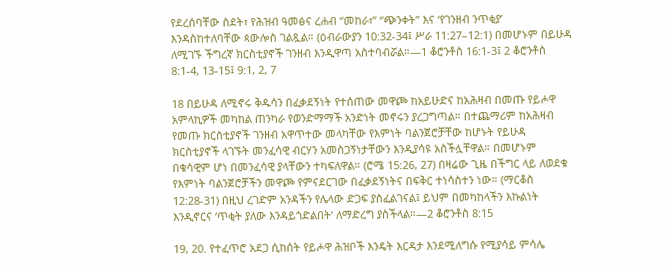የደረሰባቸው ስደት፣ የሕዝብ ዓመፅና ረሐብ “መከራ፣” “ጭንቀት” እና ‘የገንዘብ ንጥቂያ’ እንዳስከተለባቸው ጳውሎስ ገልጿል። (ዕብራውያን 10:32-34፤ ሥራ 11:27–12:1) በመሆኑም በይሁዳ ለሚገኙ ችግረኛ ክርስቲያኖች ገንዘብ እንዲዋጣ አስተባብሯል።—1 ቆሮንቶስ 16:1-3፤ 2 ቆሮንቶስ 8:1-4, 13-15፤ 9:1, 2, 7

18 በይሁዳ ለሚኖሩ ቅዱሳን በፈቃደኝነት የተሰጠው መዋጮ ከአይሁድና ከአሕዛብ በመጡ የይሖዋ አምላኪዎች መካከል ጠንካራ የወንድማማች አንድነት መኖሩን ያረጋግጣል። በተጨማሪም ከአሕዛብ የመጡ ክርስቲያኖች ገንዘብ አዋጥተው መላካቸው የእምነት ባልንጀሮቻቸው ከሆኑት የይሁዳ ክርስቲያኖች ላገኙት መንፈሳዊ ብርሃን አመስጋኝነታቸውን እንዲያሳዩ አስችሏቸዋል። በመሆኑም በቁሳዊም ሆነ በመንፈሳዊ ያላቸውን ተካፍለዋል። (ሮሜ 15:26, 27) በዛሬው ጊዜ በችግር ላይ ለወደቁ የእምነት ባልንጀሮቻችን መዋጮ የምናደርገው በፈቃደኝነትና በፍቅር ተነሳስተን ነው። (ማርቆስ 12:28-31) በዚህ ረገድም አንዳችን የሌላው ድጋፍ ያስፈልገናል፤ ይህም በመካከላችን እኩልነት እንዲኖርና ‘ጥቂት ያለው እንዳይጎድልበት’ ለማድረግ ያስችላል።—2 ቆሮንቶስ 8:15

19, 20. የተፈጥሮ አደጋ ሲከሰት የይሖዋ ሕዝቦች እንዴት እርዳታ እንደሚለግሱ የሚያሳይ ምሳሌ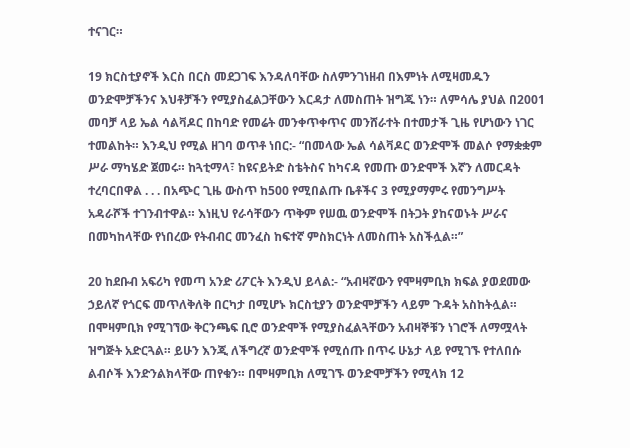ተናገር።

19 ክርስቲያኖች እርስ በርስ መደጋገፍ እንዳለባቸው ስለምንገነዘብ በእምነት ለሚዛመዱን ወንድሞቻችንና እህቶቻችን የሚያስፈልጋቸውን እርዳታ ለመስጠት ዝግጁ ነን። ለምሳሌ ያህል በ2001 መባቻ ላይ ኤል ሳልቫዶር በከባድ የመሬት መንቀጥቀጥና መንሸራተት በተመታች ጊዜ የሆነውን ነገር ተመልከት። እንዲህ የሚል ዘገባ ወጥቶ ነበር:- “በመላው ኤል ሳልቫዶር ወንድሞች መልሶ የማቋቋም ሥራ ማካሄድ ጀመሩ። ከጓቲማላ፣ ከዩናይትድ ስቴትስና ከካናዳ የመጡ ወንድሞች እኛን ለመርዳት ተረባርበዋል . . . በአጭር ጊዜ ውስጥ ከ500 የሚበልጡ ቤቶችና 3 የሚያማምሩ የመንግሥት አዳራሾች ተገንብተዋል። እነዚህ የራሳቸውን ጥቅም የሠዉ ወንድሞች በትጋት ያከናወኑት ሥራና በመካከላቸው የነበረው የትብብር መንፈስ ከፍተኛ ምስክርነት ለመስጠት አስችሏል።”

20 ከደቡብ አፍሪካ የመጣ አንድ ሪፖርት እንዲህ ይላል:- “አብዛኛውን የሞዛምቢክ ክፍል ያወደመው ኃይለኛ የጎርፍ መጥለቅለቅ በርካታ በሚሆኑ ክርስቲያን ወንድሞቻችን ላይም ጉዳት አስከትሏል። በሞዛምቢክ የሚገኘው ቅርንጫፍ ቢሮ ወንድሞች የሚያስፈልጓቸውን አብዛኞቹን ነገሮች ለማሟላት ዝግጅት አድርጓል። ይሁን እንጂ ለችግረኛ ወንድሞች የሚሰጡ በጥሩ ሁኔታ ላይ የሚገኙ የተለበሱ ልብሶች እንድንልክላቸው ጠየቁን። በሞዛምቢክ ለሚገኙ ወንድሞቻችን የሚላክ 12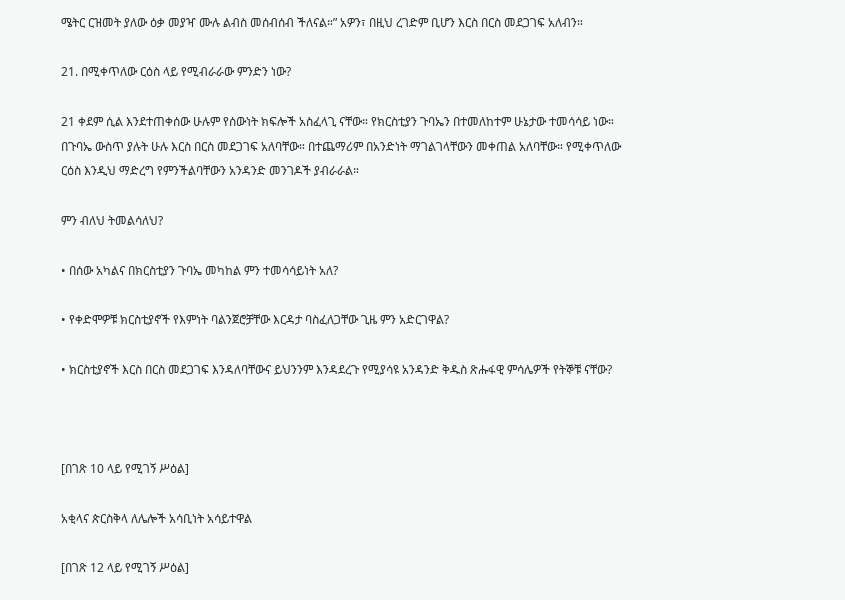ሜትር ርዝመት ያለው ዕቃ መያዣ ሙሉ ልብስ መሰብሰብ ችለናል።” አዎን፣ በዚህ ረገድም ቢሆን እርስ በርስ መደጋገፍ አለብን።

21. በሚቀጥለው ርዕስ ላይ የሚብራራው ምንድን ነው?

21 ቀደም ሲል እንደተጠቀሰው ሁሉም የሰውነት ክፍሎች አስፈላጊ ናቸው። የክርስቲያን ጉባኤን በተመለከተም ሁኔታው ተመሳሳይ ነው። በጉባኤ ውስጥ ያሉት ሁሉ እርስ በርስ መደጋገፍ አለባቸው። በተጨማሪም በአንድነት ማገልገላቸውን መቀጠል አለባቸው። የሚቀጥለው ርዕስ እንዲህ ማድረግ የምንችልባቸውን አንዳንድ መንገዶች ያብራራል።

ምን ብለህ ትመልሳለህ?

• በሰው አካልና በክርስቲያን ጉባኤ መካከል ምን ተመሳሳይነት አለ?

• የቀድሞዎቹ ክርስቲያኖች የእምነት ባልንጀሮቻቸው እርዳታ ባስፈለጋቸው ጊዜ ምን አድርገዋል?

• ክርስቲያኖች እርስ በርስ መደጋገፍ እንዳለባቸውና ይህንንም እንዳደረጉ የሚያሳዩ አንዳንድ ቅዱስ ጽሑፋዊ ምሳሌዎች የትኞቹ ናቸው?



[በገጽ 10 ላይ የሚገኝ ሥዕል]

አቂላና ጵርስቅላ ለሌሎች አሳቢነት አሳይተዋል

[በገጽ 12 ላይ የሚገኝ ሥዕል]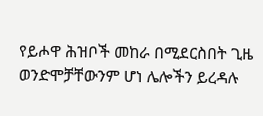የይሖዋ ሕዝቦች መከራ በሚደርስበት ጊዜ ወንድሞቻቸውንም ሆነ ሌሎችን ይረዳሉ